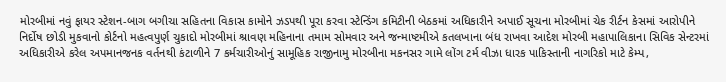મોરબીમાં નવું ફાયર સ્ટેશન-બાગ બગીચા સહિતના વિકાસ કામોને ઝડપથી પૂરા કરવા સ્ટેન્ડિંગ કમિટીની બેઠકમાં અધિકારીને અપાઈ સૂચના મોરબીમાં ચેક રીર્ટન કેસમાં આરોપીને નિર્દોષ છોડી મુકવાનો કોર્ટનો મહત્વપુર્ણ ચુકાદો મોરબીમાં શ્રાવણ મહિનાના તમામ સોમવાર અને જન્માષ્ટમીએ કતલખાના બંધ રાખવા આદેશ મોરબી મહાપાલિકાના સિવિક સેન્ટરમાં અધિકારીએ કરેલ અપમાનજનક વર્તનથી કંટાળીને 7 કર્મચારીઓનું સામૂહિક રાજીનામુ મોરબીના મકનસર ગામે લોંગ ટર્મ વીઝા ધારક પાકિસ્તાની નાગરિકો માટે કેમ્પ,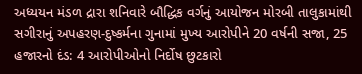અધ્યયન મંડળ દ્રારા શનિવારે બૌદ્ધિક વર્ગનું આયોજન મોરબી તાલુકામાંથી સગીરાનું અપહરણ-દુષ્કર્મના ગુનામાં મુખ્ય આરોપીને 20 વર્ષની સજા, 25 હજારનો દંડ: 4 આરોપીઓનો નિર્દોષ છુટકારો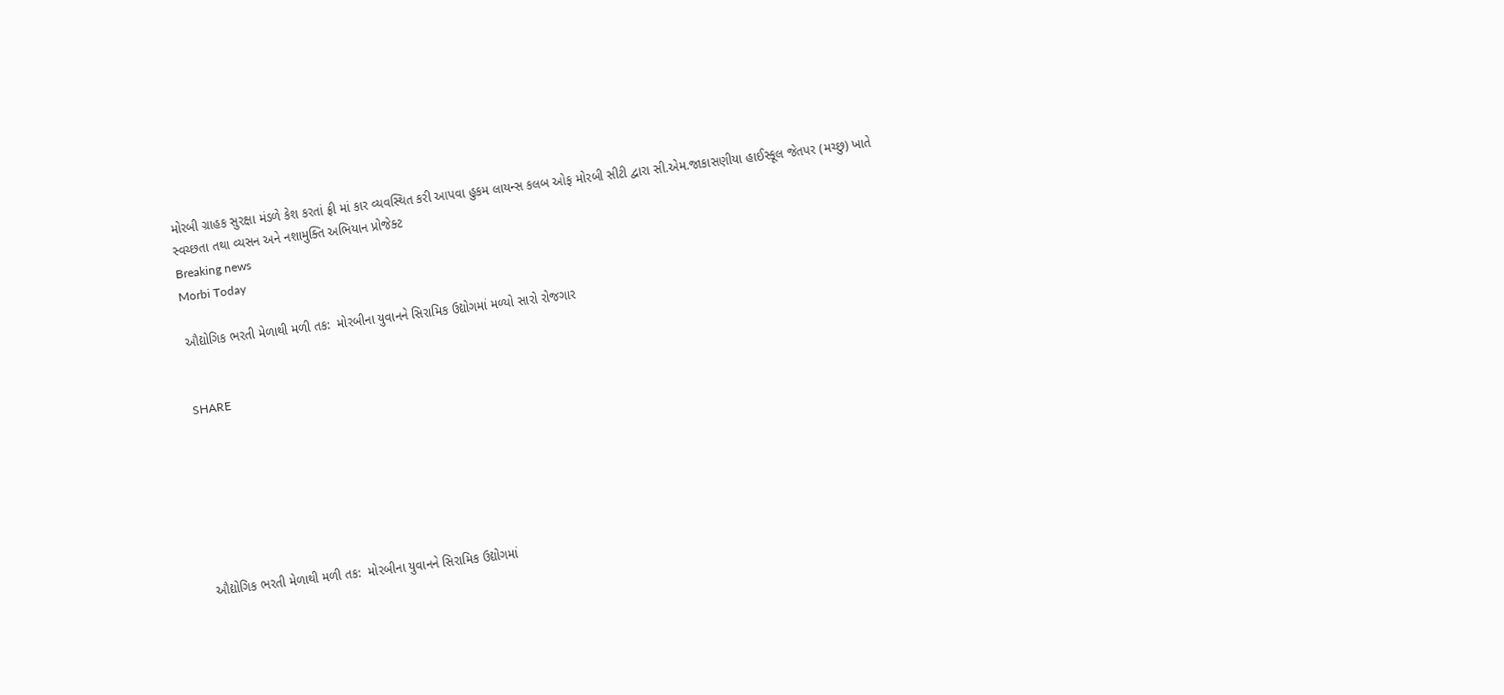મોરબી ગ્રાહક સુરક્ષા મંડળે કેશ કરતાં ફ્રી માં કાર વ્યવસ્થિત કરી આપવા હુકમ લાયન્સ કલબ ઓફ મોરબી સીટી દ્વારા સી.એમ.જાકાસણીયા હાઈસ્કૂલ જેતપર (મચ્છુ) ખાતે સ્વચ્છતા તથા વ્યસન અને નશામુક્તિ અભિયાન પ્રોજેક્ટ
Breaking news
Morbi Today

ઔદ્યોગિક ભરતી મેળાથી મળી તક:  મોરબીના યુવાનને સિરામિક ઉદ્યોગમાં મળ્યો સારો રોજગાર


SHARE







ઔદ્યોગિક ભરતી મેળાથી મળી તક:  મોરબીના યુવાનને સિરામિક ઉદ્યોગમાં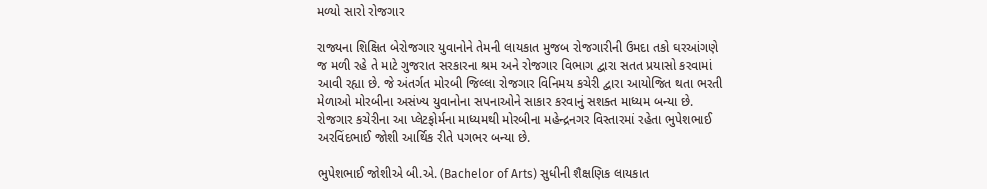મળ્યો સારો રોજગાર

રાજ્યના શિક્ષિત બેરોજગાર યુવાનોને તેમની લાયકાત મુજબ રોજગારીની ઉમદા તકો ઘરઆંગણે જ મળી રહે તે માટે ગુજરાત સરકારના શ્રમ અને રોજગાર વિભાગ દ્વારા સતત પ્રયાસો કરવામાં આવી રહ્યા છે. જે અંતર્ગત મોરબી જિલ્લા રોજગાર વિનિમય કચેરી દ્વારા આયોજિત થતા ભરતી મેળાઓ મોરબીના અસંખ્ય યુવાનોના સપનાઓને સાકાર કરવાનું સશક્ત માધ્યમ બન્યા છે. રોજગાર કચેરીના આ પ્લેટફોર્મના માધ્યમથી મોરબીના મહેન્દ્રનગર વિસ્તારમાં રહેતા ભુપેશભાઈ અરવિંદભાઈ જોશી આર્થિક રીતે પગભર બન્યા છે.

ભુપેશભાઈ જોશીએ બી.એ. (Bachelor of Arts) સુધીની શૈક્ષણિક લાયકાત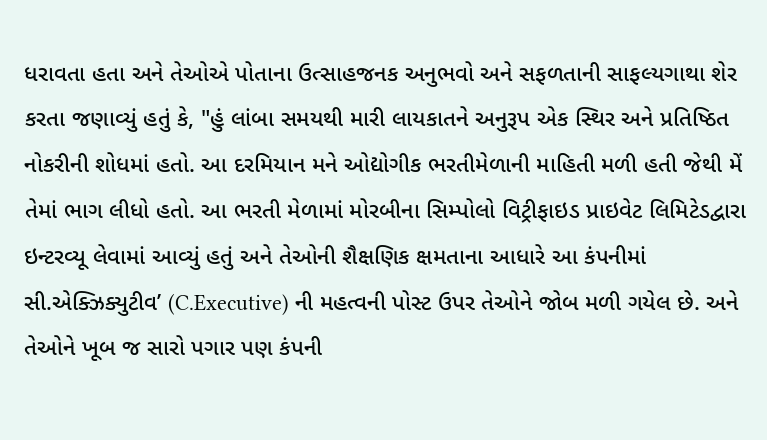ધરાવતા હતા અને તેઓએ પોતાના ઉત્સાહજનક અનુભવો અને સફળતાની સાફલ્યગાથા શેર કરતા જણાવ્યું હતું કે, "હું લાંબા સમયથી મારી લાયકાતને અનુરૂપ એક સ્થિર અને પ્રતિષ્ઠિત નોકરીની શોધમાં હતો. આ દરમિયાન મને ઓદ્યોગીક ભરતીમેળાની માહિતી મળી હતી જેથી મેં તેમાં ભાગ લીધો હતો. આ ભરતી મેળામાં મોરબીના સિમ્પોલો વિટ્રીફાઇડ પ્રાઇવેટ લિમિટેડદ્વારા ઇન્ટરવ્યૂ લેવામાં આવ્યું હતું અને તેઓની શૈક્ષણિક ક્ષમતાના આધારે આ કંપનીમાં સી.એક્ઝિક્યુટીવ’ (C.Executive) ની મહત્વની પોસ્ટ ઉપર તેઓને જોબ મળી ગયેલ છે. અને તેઓને ખૂબ જ સારો પગાર પણ કંપની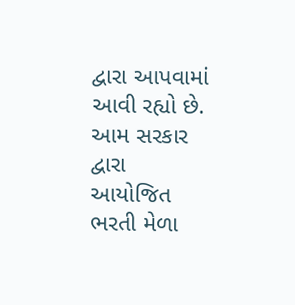દ્વારા આપવામાં આવી રહ્યો છે. આમ સરકાર દ્વારા આયોજિત ભરતી મેળા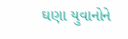ઘણા યુવાનોને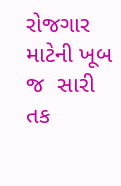રોજગાર માટેની ખૂબ જ  સારી તક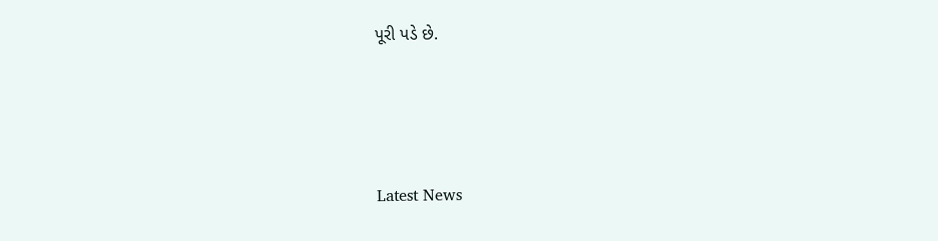પૂરી પડે છે.






Latest News